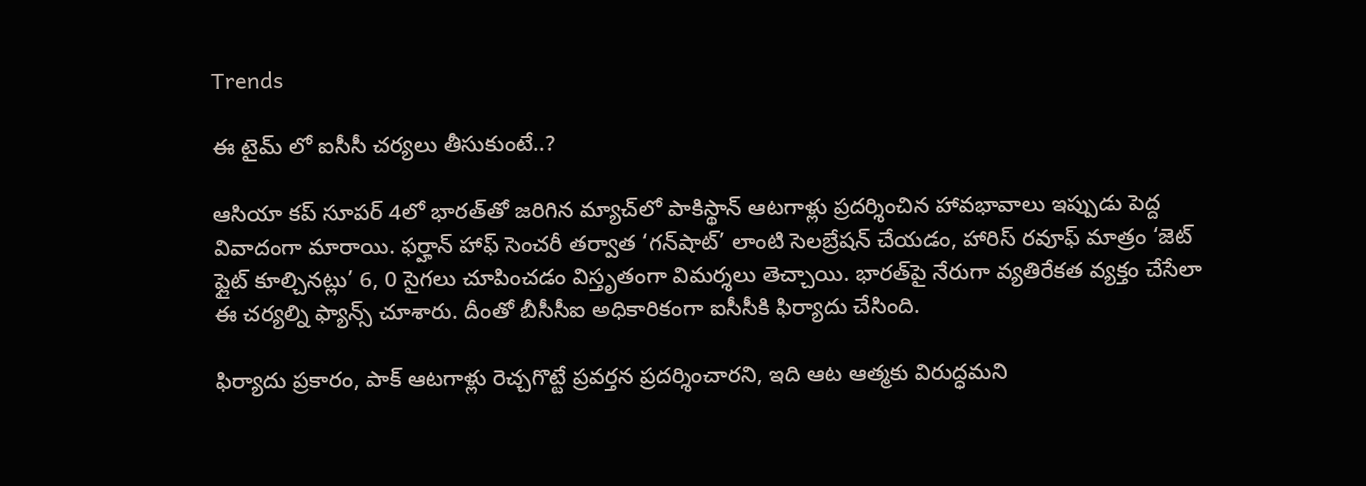Trends

ఈ టైమ్ లో ఐసీసీ చర్యలు తీసుకుంటే..?

ఆసియా కప్‌ సూపర్ 4లో భారత్‌తో జరిగిన మ్యాచ్‌లో పాకిస్థాన్‌ ఆటగాళ్లు ప్రదర్శించిన హావభావాలు ఇప్పుడు పెద్ద వివాదంగా మారాయి. ఫర్హాన్‌ హాఫ్‌ సెంచరీ తర్వాత ‘గన్‌షాట్‌’ లాంటి సెలబ్రేషన్‌ చేయడం, హారిస్‌ రవూఫ్‌ మాత్రం ‘జెట్‌ ఫ్లైట్‌ కూల్చినట్లు’ 6, 0 సైగలు చూపించడం విస్తృతంగా విమర్శలు తెచ్చాయి. భారత్‌పై నేరుగా వ్యతిరేకత వ్యక్తం చేసేలా ఈ చర్యల్ని ఫ్యాన్స్‌ చూశారు. దీంతో బీసీసీఐ అధికారికంగా ఐసీసీకి ఫిర్యాదు చేసింది.

ఫిర్యాదు ప్రకారం, పాక్‌ ఆటగాళ్లు రెచ్చగొట్టే ప్రవర్తన ప్రదర్శించారని, ఇది ఆట ఆత్మకు విరుద్ధమని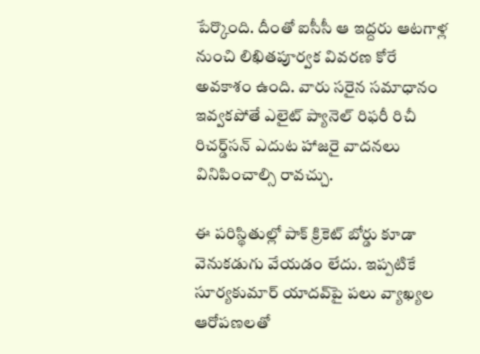పేర్కొంది. దీంతో ఐసీసీ ఆ ఇద్దరు ఆటగాళ్ల నుంచి లిఖితపూర్వక వివరణ కోరే అవకాశం ఉంది. వారు సరైన సమాధానం ఇవ్వకపోతే ఎలైట్‌ ప్యానెల్‌ రిఫరీ రిచీ రిచర్డ్‌సన్‌ ఎదుట హాజరై వాదనలు వినిపించాల్సి రావచ్చు.

ఈ పరిస్థితుల్లో పాక్‌ క్రికెట్‌ బోర్డు కూడా వెనుకడుగు వేయడం లేదు. ఇప్పటికే సూర్యకుమార్‌ యాదవ్‌పై పలు వ్యాఖ్యల ఆరోపణలతో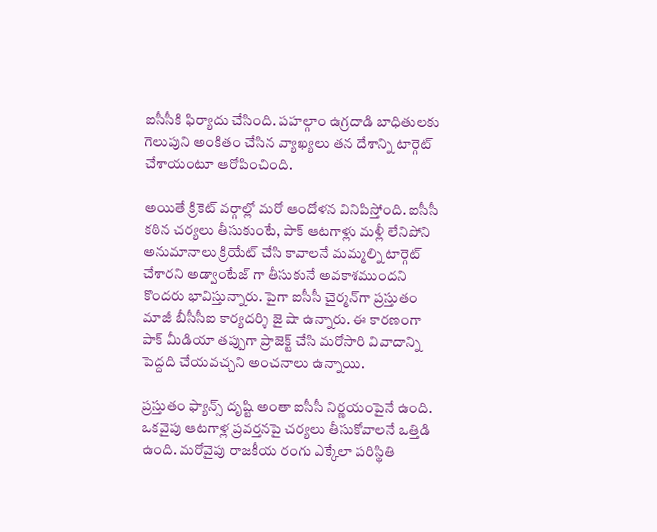ఐసీసీకి ఫిర్యాదు చేసింది. పహల్గాం ఉగ్రదాడి బాధితులకు గెలుపుని అంకితం చేసిన వ్యాఖ్యలు తన దేశాన్ని టార్గెట్‌ చేశాయంటూ ఆరోపించింది.

అయితే క్రికెట్‌ వర్గాల్లో మరో ఆందోళన వినిపిస్తోంది. ఐసీసీ కఠిన చర్యలు తీసుకుంటే, పాక్‌ ఆటగాళ్లు మళ్లీ లేనిపోని అనుమానాలు క్రియేట్‌ చేసి కావాలనే మమ్మల్ని టార్గెట్ చేశారని అడ్వాంటేజ్ గా తీసుకునే అవకాశముందని కొందరు భావిస్తున్నారు. పైగా ఐసీసీ చైర్మన్‌గా ప్రస్తుతం మాజీ బీసీసీఐ కార్యదర్శి జై షా ఉన్నారు. ఈ కారణంగా పాక్‌ మీడియా తప్పుగా ప్రాజెక్ట్‌ చేసి మరోసారి వివాదాన్ని పెద్దది చేయవచ్చని అంచనాలు ఉన్నాయి.

ప్రస్తుతం ఫ్యాన్స్‌ దృష్టి అంతా ఐసీసీ నిర్ణయంపైనే ఉంది. ఒకవైపు ఆటగాళ్ల ప్రవర్తనపై చర్యలు తీసుకోవాలనే ఒత్తిడి ఉంది. మరోవైపు రాజకీయ రంగు ఎక్కేలా పరిస్థితి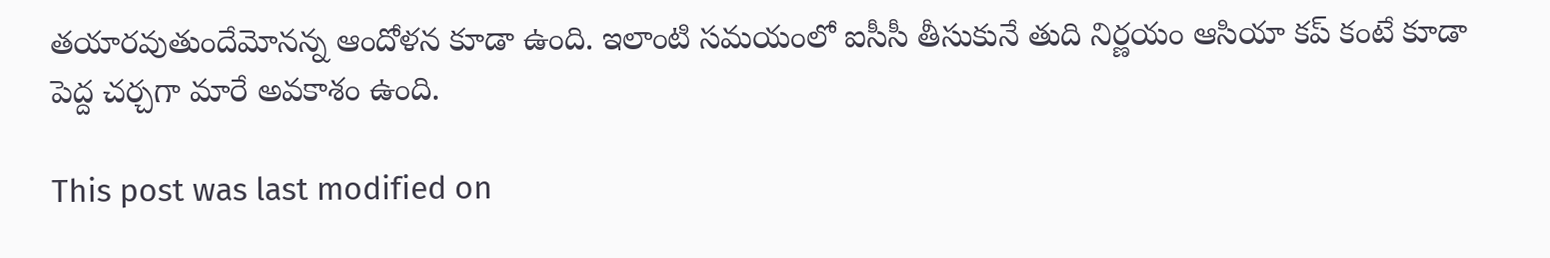తయారవుతుందేమోనన్న ఆందోళన కూడా ఉంది. ఇలాంటి సమయంలో ఐసీసీ తీసుకునే తుది నిర్ణయం ఆసియా కప్‌ కంటే కూడా పెద్ద చర్చగా మారే అవకాశం ఉంది.

This post was last modified on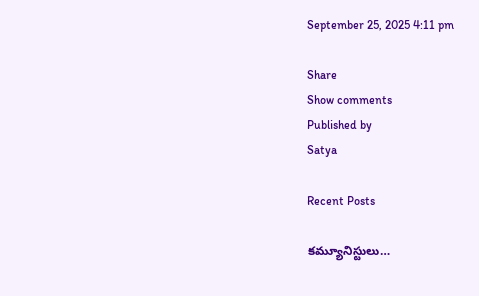September 25, 2025 4:11 pm

Share
Show comments
Published by
Satya

Recent Posts

కమ్యూనిస్టులు…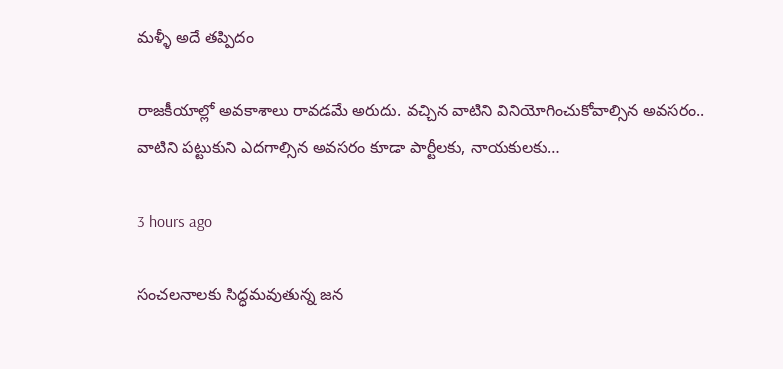మళ్ళీ అదే తప్పిదం

రాజ‌కీయాల్లో అవ‌కాశాలు రావ‌డ‌మే అరుదు. వ‌చ్చిన వాటిని వినియోగించుకోవాల్సిన అవ‌స‌రం.. వాటిని ప‌ట్టుకుని ఎద‌గాల్సిన అవ‌స‌రం కూడా పార్టీల‌కు, నాయ‌కుల‌కు…

3 hours ago

సంచలనాలకు సిద్ధమవుతున్న జన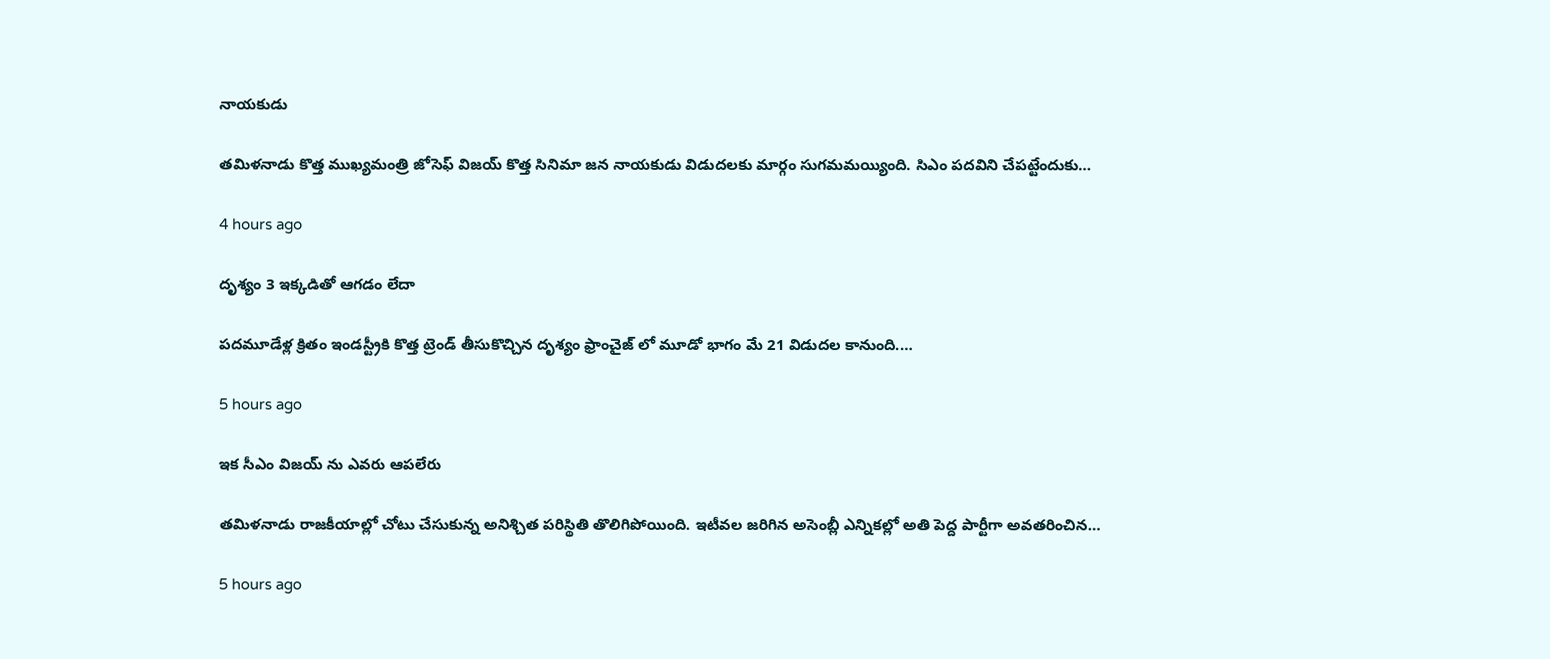నాయకుడు

తమిళనాడు కొత్త ముఖ్యమంత్రి జోసెఫ్ విజయ్ కొత్త సినిమా జన నాయకుడు విడుదలకు మార్గం సుగమమయ్యింది. సిఎం పదవిని చేపట్టేందుకు…

4 hours ago

దృశ్యం 3 ఇక్కడితో ఆగడం లేదా

పదమూడేళ్ల క్రితం ఇండస్ట్రీకి కొత్త ట్రెండ్ తీసుకొచ్చిన దృశ్యం ఫ్రాంచైజ్ లో మూడో భాగం మే 21 విడుదల కానుంది.…

5 hours ago

ఇక సీఎం విజయ్ ను ఎవరు ఆపలేరు

త‌మిళ‌నాడు రాజ‌కీయాల్లో చోటు చేసుకున్న అనిశ్చిత ప‌రిస్థితి తొలిగిపోయింది. ఇటీవ‌ల జ‌రిగిన అసెంబ్లీ ఎన్నిక‌ల్లో అతి పెద్ద పార్టీగా అవ‌త‌రించిన…

5 hours ago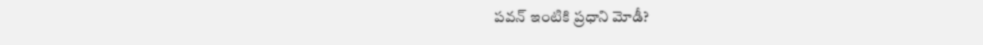ప‌వ‌న్ ఇంటికి ప్ర‌ధాని మోడీ?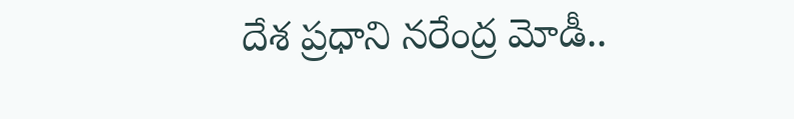దేశ ప్ర‌ధాని న‌రేంద్ర మోడీ..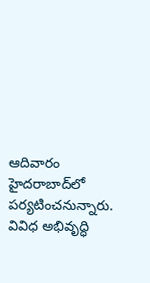ఆదివారం హైద‌రాబాద్‌లో ప‌ర్య‌టించ‌నున్నారు. వివిధ అభివృద్ధి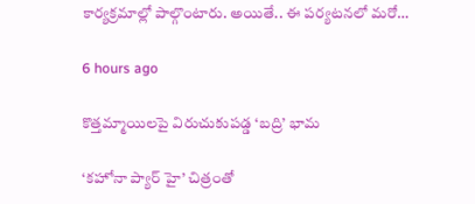కార్య‌క్ర‌మాల్లో పాల్గొంటారు. అయితే.. ఈ ప‌ర్య‌ట‌న‌లో మ‌రో…

6 hours ago

కొత్తమ్మాయిలపై విరుచుకుపడ్డ ‘బద్రి’ భామ

‘కహోనా ప్యార్ హై’ చిత్రంతో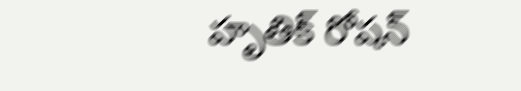హృతిక్ రోషన్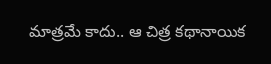మాత్రమే కాదు.. ఆ చిత్ర కథానాయిక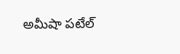అమీషా పటేల్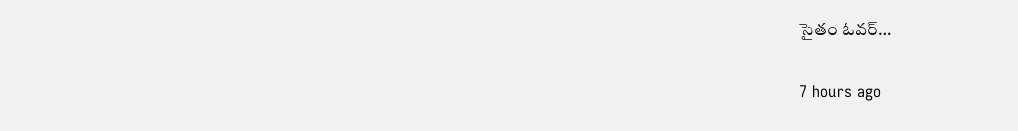సైతం ఓవర్…

7 hours ago